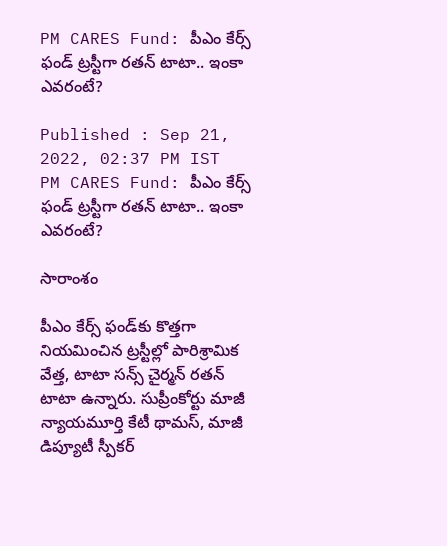PM CARES Fund: పీఎం కేర్స్ ఫండ్ ట్రస్టీగా రతన్ టాటా.. ఇంకా ఎవరంటే?

Published : Sep 21, 2022, 02:37 PM IST
PM CARES Fund: పీఎం కేర్స్ ఫండ్ ట్రస్టీగా రతన్ టాటా.. ఇంకా ఎవరంటే?

సారాంశం

పీఎం కేర్స్ ఫండ్‌కు కొత్తగా నియమించిన ట్రస్టీల్లో పారిశ్రామిక వేత్త, టాటా సన్స్ చైర్మన్ రతన్ టాటా ఉన్నారు. సుప్రీంకోర్టు మాజీ న్యాయమూర్తి కేటీ థామస్, మాజీ డిప్యూటీ స్పీకర్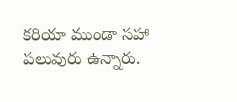కరియా ముండా సహా పలువురు ఉన్నారు.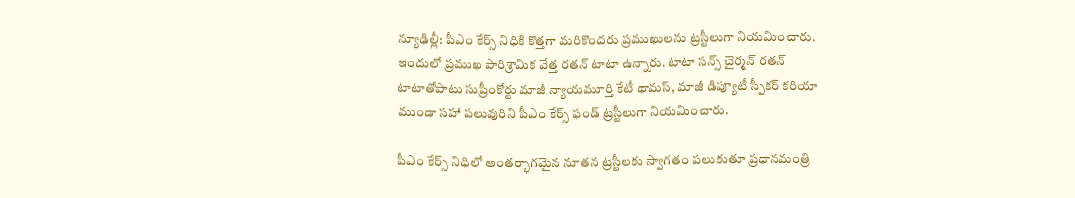న్యూఢిల్లీ: పీఎం కేర్స్ నిధికి కొత్తగా మరికొందరు ప్రముఖులను ట్రస్టీలుగా నియమించారు. ఇందులో ప్రముఖ పారిశ్రామిక వేత్త రతన్ టాటా ఉన్నారు. టాటా సన్స్ చైర్మన్ రతన్ టాటాతోపాటు సుప్రీంకోర్టు మాజీ న్యాయమూర్తి కేటీ థామస్, మాజీ డిప్యూటీ స్పీకర్ కరియా ముండా సహా పలువురిని పీఎం కేర్స్ ఫండ్ ట్రస్టీలుగా నియమించారు.

పీఎం కేర్స్ నిధిలో అంతర్భాగమైన నూతన ట్రస్టీలకు స్వాగతం పలుకుతూ ప్రధానమంత్రి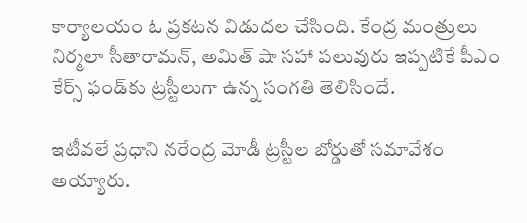కార్యాలయం ఓ ప్రకటన విడుదల చేసింది. కేంద్ర మంత్రులు నిర్మలా సీతారామన్, అమిత్ షా సహా పలువురు ఇప్పటికే పీఎం కేర్స్ ఫండ్‌కు ట్రస్టీలుగా ఉన్న సంగతి తెలిసిందే.

ఇటీవలే ప్రధాని నరేంద్ర మోడీ ట్రస్టీల బోర్డుతో సమావేశం అయ్యారు.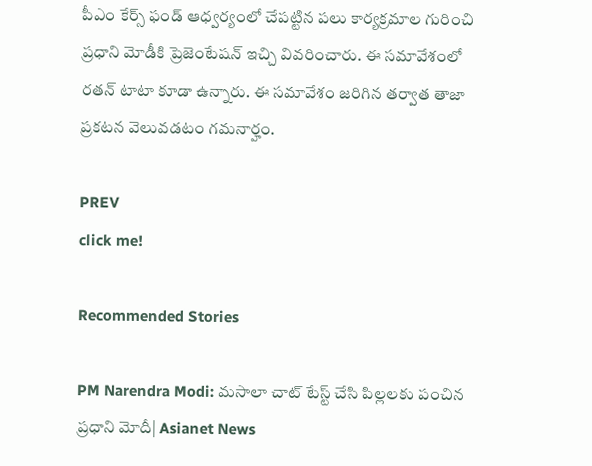పీఎం కేర్స్ ఫండ్ ఆధ్వర్యంలో చేపట్టిన పలు కార్యక్రమాల గురించి ప్రధాని మోడీకి ప్రెజెంటేషన్ ఇచ్చి వివరించారు. ఈ సమావేశంలో రతన్ టాటా కూడా ఉన్నారు. ఈ సమావేశం జరిగిన తర్వాత తాజా ప్రకటన వెలువడటం గమనార్హం.

PREV
click me!

Recommended Stories

PM Narendra Modi: మసాలా చాట్ టేస్ట్ చేసి పిల్లలకు పంచిన ప్రధాని మోదీ| Asianet News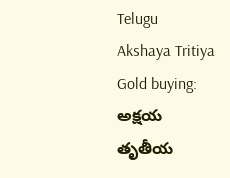Telugu
Akshaya Tritiya Gold buying: అక్షయ తృతీయ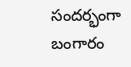సందర్భంగా బంగారం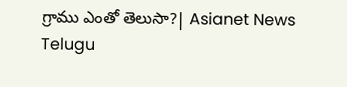గ్రాము ఎంతో తెలుసా?| Asianet News Telugu